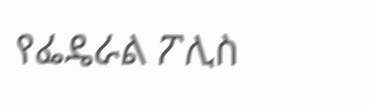የፌዴራል ፖሊስ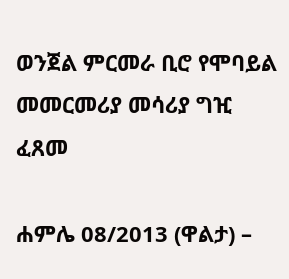ወንጀል ምርመራ ቢሮ የሞባይል መመርመሪያ መሳሪያ ግዢ ፈጸመ

ሐምሌ 08/2013 (ዋልታ) –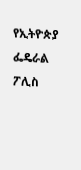የኢትዮጵያ ፌዴራል ፖሊስ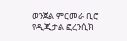ወንጀል ምርመራ ቢሮ የዲጂታል ፎረንሲክ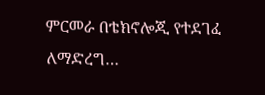ምርመራ በቴክኖሎጂ የተደገፈ ለማድረግ…